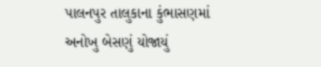પાલનપુર તાલુકાના કુંભાસણમાં અનોખુ બેસણું યોજાયું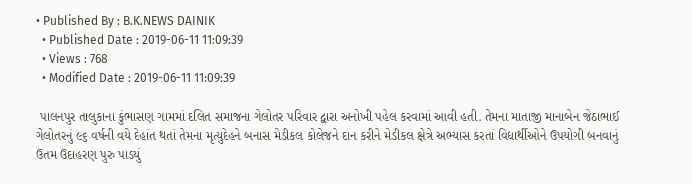• Published By : B.K.NEWS DAINIK
  • Published Date : 2019-06-11 11:09:39
  • Views : 768
  • Modified Date : 2019-06-11 11:09:39

 પાલનપુર તાલુકાના કુંભાસણ ગામમાં દલિત સમાજના ગેલોતર પરિવાર દ્વારા અનોખી પહેલ કરવામાં આવી હતી. તેમના માતાજી માનાબેન જેઠાભાઈ ગેલોતરનું ૯૬ વર્ષની વયે દેહાંત થતાં તેમના મૃત્યુદેહને બનાસ મેડીકલ કોલેજને દાન કરીને મેડીકલ ક્ષેત્રે અભ્યાસ કરતાં વિદ્યાર્થીઓને ઉપયોગી બનવાનું ઉતમ ઉદાહરણ પુરુ પાડયું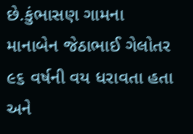છે.કુંભાસણ ગામના માનાબેન જેઠાભાઈ ગેલોતર ૯૬ વર્ષની વય ધરાવતા હતા અને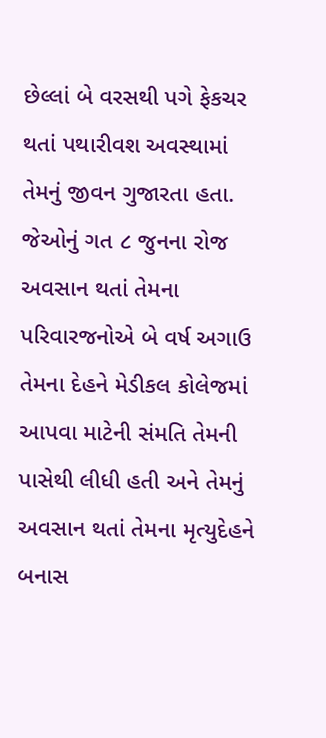છેલ્લાં બે વરસથી પગે ફેકચર થતાં પથારીવશ અવસ્થામાં તેમનું જીવન ગુજારતા હતા. જેઓનું ગત ૮ જુનના રોજ અવસાન થતાં તેમના પરિવારજનોએ બે વર્ષ અગાઉ તેમના દેહને મેડીકલ કોલેજમાં આપવા માટેની સંમતિ તેમની પાસેથી લીધી હતી અને તેમનું અવસાન થતાં તેમના મૃત્યુદેહને બનાસ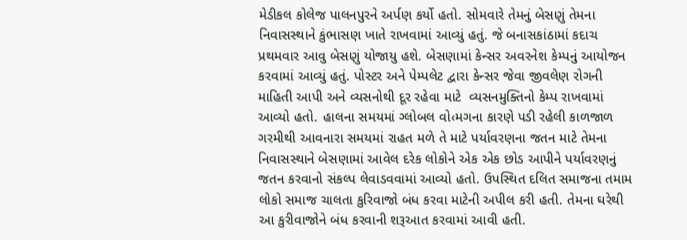મેડીકલ કોલેજ પાલનપુરને અર્પણ કર્યો હતો. સોમવારે તેમનું બેસણું તેમના નિવાસસ્થાને કુંભાસણ ખાતે રાખવામાં આવ્યું હતું. જે બનાસકાંઠામાં કદાચ પ્રથમવાર આવુ બેસણું યોજાયુ હશે. બેસણામાં કેન્સર અવરનેશ કેમ્પનું આયોજન કરવામાં આવ્યું હતું. પોસ્ટર અને પેમ્પલેટ દ્વારા કેન્સર જેવા જીવલેણ રોગની માહિતી આપી અને વ્યસનોથી દૂર રહેવા માટે  વ્યસનમુક્તિનો કેમ્પ રાખવામાં આવ્યો હતો. હાલના સમયમાં ગ્લોબલ વો‹મગના કારણે પડી રહેલી કાળજાળ ગરમીથી આવનારા સમયમાં રાહત મળે તે માટે પર્યાવરણના જતન માટે તેમના નિવાસસ્થાને બેસણામાં આવેલ દરેક લોકોને એક એક છોડ આપીને પર્યાવરણનું જતન કરવાનો સંકલ્પ લેવાડવવામાં આવ્યો હતો. ઉપસ્થિત દલિત સમાજના તમામ લોકો સમાજ ચાલતા કુરિવાજો બંધ કરવા માટેની અપીલ કરી હતી. તેમના ઘરેથી આ કુરીવાજોને બંધ કરવાની શરૂઆત કરવામાં આવી હતી.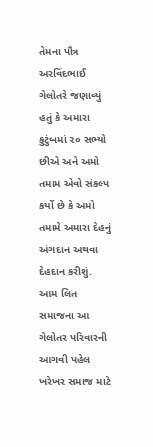તેમના પૌત્ર અરવિંદભાઈ ગેલોતરે જણાવ્યું હતું કે અમારા કુટુંબમાં ૨૦ સભ્યો છીએ અને અમો તમામ એવો સંકલ્પ કર્યો છે કે અમો તમામે અમારા દેહનું અંગદાન અથવા  દેહદાન કરીશું. આમ લિત સમાજના આ ગેલોતર પરિવારની આગવી પહેલ ખરેખર સમાજ માટે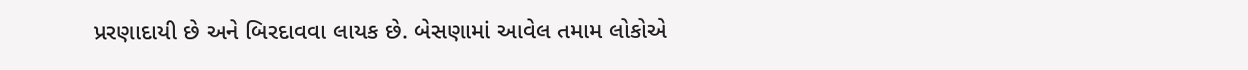પ્રરણાદાયી છે અને બિરદાવવા લાયક છે. બેસણામાં આવેલ તમામ લોકોએ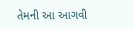તેમની આ આગવી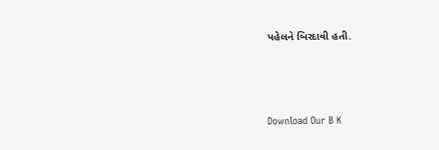પહેલને બિરદાવી હતી.





Download Our B K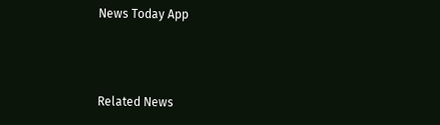News Today App



Related News